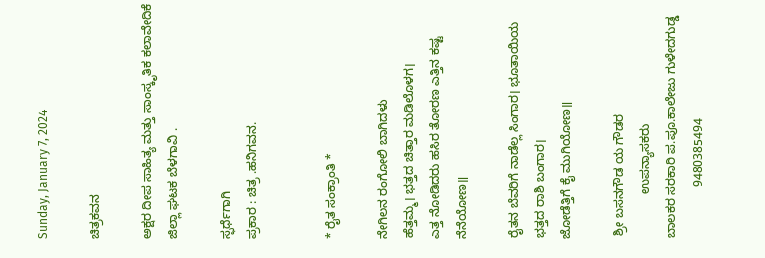Sunday, January 7, 2024

ಚಿತ್ರಕವನ

ಅಕ್ಷರ ದೀಪ ಸಾಹಿತ್ಯ ಮತ್ತು ಸಾಂಸ್ಕೃತಿಕ ಕಲಾವೇದಿಕೆ ಜಿಲ್ಲಾ ಘಟಕ ಬೆಳಗಾವಿ .

ಸ್ಫರ್ಧೆಗಾಗಿ
ಪ್ರಕಾರ : ಚಿತ್ರ .ಹನಿಗವನ.


* ರೈತ ಸಂಕ್ರಾಂತಿ *

ನೇಗಿಲನ ರಂಗೋಲಿ ಬಾಗಿದಳು
ಹೆತ್ತಮ್ಮ। ಭತ್ತದ ಚಿತ್ತಾರ ಮಡಿಲೊಳಗ।
ಎತ್ತ ನೋಡಿದರು ಹಸಿರ ತೋರಣ ಎತ್ತಿನ ಕಷ್ಟ ನೆನೆಯೋಣ॥

ರೈತನ ಬೆವರಿಗೆ ನಾಡೆಲ್ಲ ಸಿಂಗಾರ। ಭೂತಾಯಿಯ ಭತ್ತದ ರಾಶಿ ಬಂಗಾರ।
ಜೋಡೆತ್ತಿಗೆ ಕೈ ಮುಗಿಯೋಣ॥

 ಶ್ರೀ ಬಸನಗೌಡ ಯ ಗೌಡರ
             ಉಪನ್ಯಾಸಕರು
ಬಾಲಕರ ಸರಕಾರಿ ಪ.ಪೂ.ಕಾಲೇಜು ಗುಳೇದಗುಡ್ಡ
               9480385494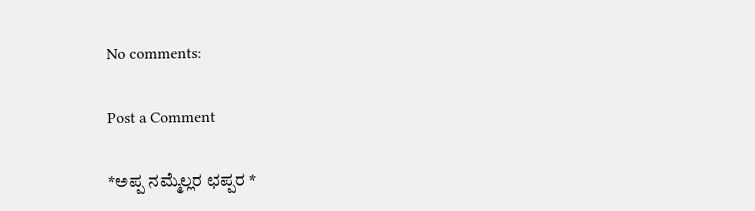No comments:

Post a Comment

*ಅಪ್ಪ ನಮ್ಮೆಲ್ಲರ ಛಪ್ಪರ *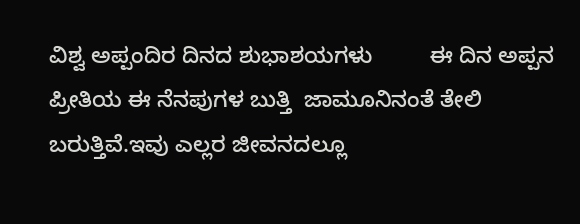ವಿಶ್ವ ಅಪ್ಪಂದಿರ ದಿನದ ಶುಭಾಶಯಗಳು         ಈ ದಿನ ಅಪ್ಪನ ಪ್ರೀತಿಯ ಈ ನೆನಪುಗಳ ಬುತ್ತಿ  ಜಾಮೂನಿನಂತೆ ತೇಲಿ ಬರುತ್ತಿವೆ.ಇವು ಎಲ್ಲರ ಜೀವನದಲ್ಲೂ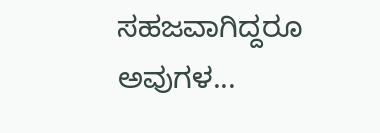ಸಹಜವಾಗಿದ್ದರೂ ಅವುಗಳ...